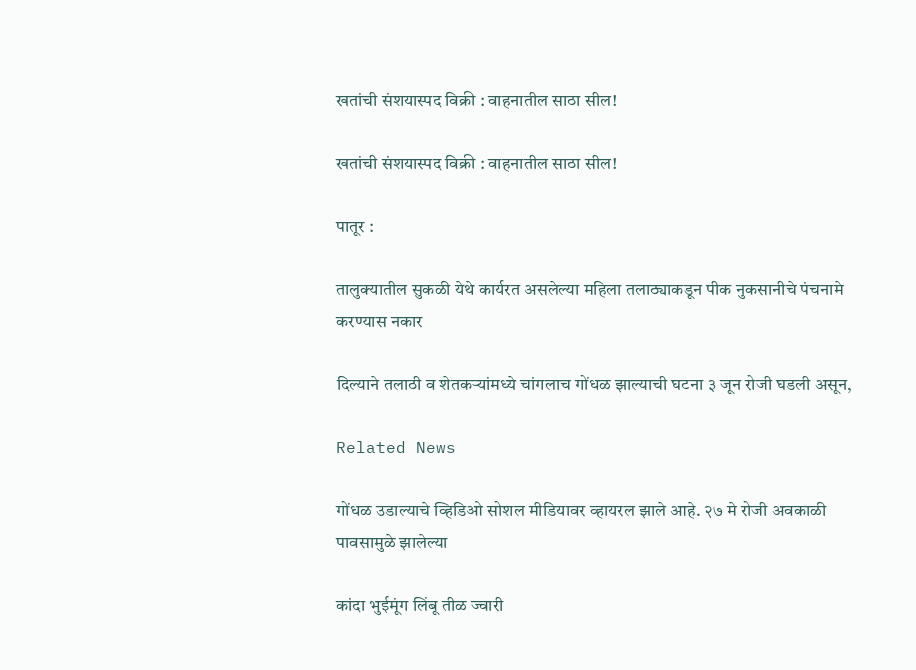खतांची संशयास्पद विक्री : वाहनातील साठा सील!

खतांची संशयास्पद विक्री : वाहनातील साठा सील!

पातूर :

तालुक्यातील सुकळी येथे कार्यरत असलेल्या महिला तलाठ्याकडून पीक नुकसानीचे पंचनामे करण्यास नकार

दिल्याने तलाठी व शेतकऱ्यांमध्ये चांगलाच गोंधळ झाल्याची घटना ३ जून रोजी घडली असून,

Related News

गोंधळ उडाल्याचे व्हिडिओ सोशल मीडियावर व्हायरल झाले आहे. २७ मे रोजी अवकाळी पावसामुळे झालेल्या

कांदा भुईमूंग लिंबू तीळ ज्वारी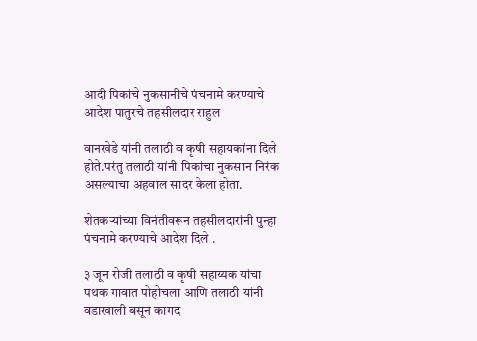आदी पिकांचे नुकसानीचे पंचनामे करण्याचे आदेश पातुरचे तहसीलदार राहुल

वानखेडे यांनी तलाठी व कृषी सहायकांना दिले होते.परंतु तलाठी यांनी पिकांचा नुकसान निरंक असल्याचा अहवाल सादर केला होता.

शेतकऱ्यांच्या विनंतीवरून तहसीलदारांनी पुन्हा पंचनामे करण्याचे आदेश दिले .

३ जून रोजी तलाठी व कृषी सहाय्यक यांचा पथक गावात पोहोचला आणि तलाठी यांनी वडाखाली बसून कागद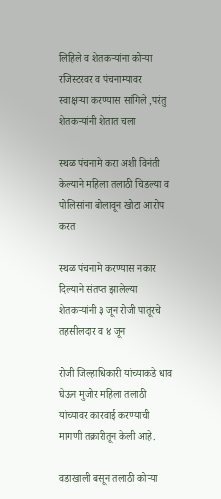लिहिले व शेतकऱ्यांना कोऱ्या रजिस्टरवर व पंचनाम्यावर स्वाक्षऱ्या करण्यास सांगिले ,परंतु शेतकऱ्यांनी शेतात चला

स्थळ पंचनामे करा अशी विनंती केल्याने महिला तलाठी चिडल्या व पोलिसांना बोलावून खोटा आरोप करत

स्थळ पंचनामे करण्यास नकार दिल्याने संतप्त झालेल्या शेतकऱ्यांनी ३ जून रोजी पातूरचे तहसीलदार व ४ जून

रोजी जिल्हाधिकारी यांच्याकडे धाव घेऊन मुजोर महिला तलाठी यांच्यावर कारवाई करण्याची मागणी तक्रारीतून केली आहे.

वडाखाली बसून तलाठी कोऱ्या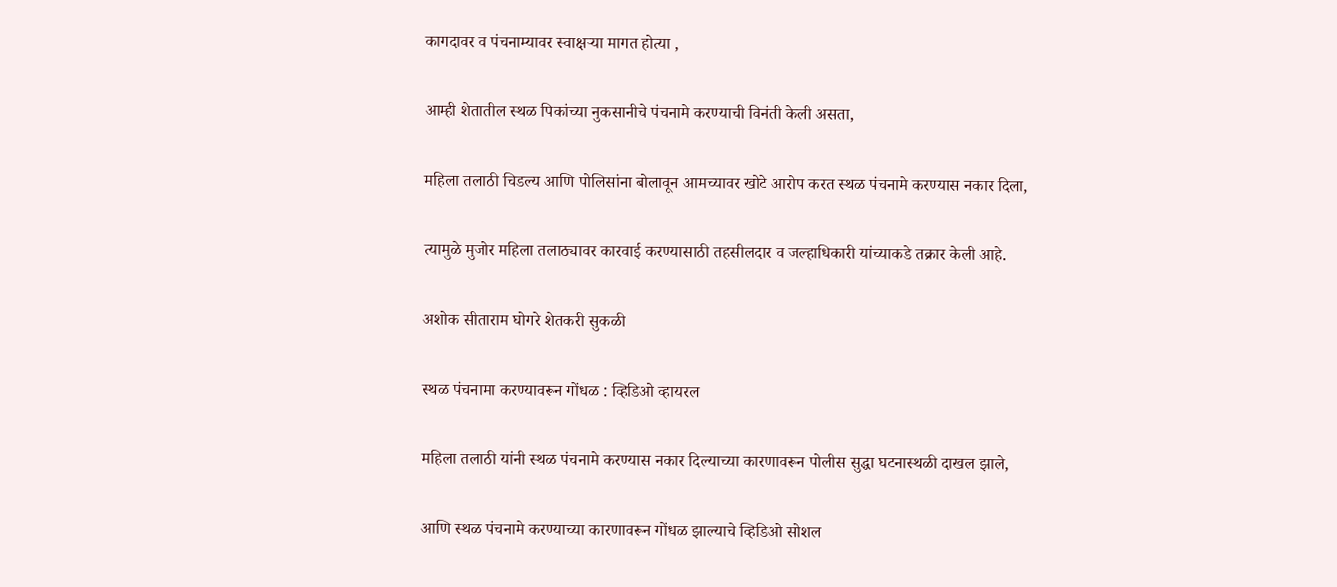कागदावर व पंचनाम्यावर स्वाक्षऱ्या मागत होत्या ,

आम्ही शेतातील स्थळ पिकांच्या नुकसानीचे पंचनामे करण्याची विनंती केली असता,

महिला तलाठी चिडल्य आणि पोलिसांना बोलावून आमच्यावर खोटे आरोप करत स्थळ पंचनामे करण्यास नकार दिला,

त्यामुळे मुजोर महिला तलाठ्यावर कारवाई करण्यासाठी तहसीलदार व जल्हाधिकारी यांच्याकडे तक्रार केली आहे.

अशोक सीताराम घोगरे शेतकरी सुकळी

स्थळ पंचनामा करण्यावरून गोंधळ : व्हिडिओ व्हायरल

महिला तलाठी यांनी स्थळ पंचनामे करण्यास नकार दिल्याच्या कारणावरून पोलीस सुद्धा घटनास्थळी दाखल झाले,

आणि स्थळ पंचनामे करण्याच्या कारणावरून गोंधळ झाल्याचे व्हिडिओ सोशल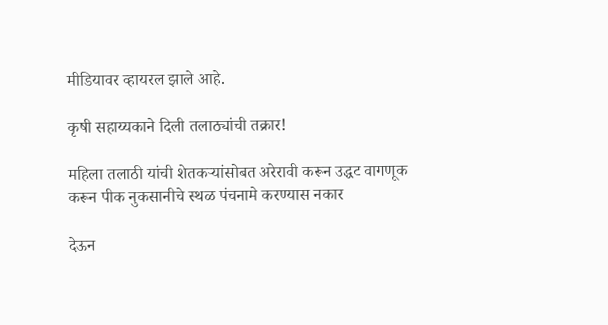मीडियावर व्हायरल झाले आहे.

कृषी सहाय्यकाने दिली तलाठ्यांची तक्रार!

महिला तलाठी यांची शेतकऱ्यांसोबत अरेरावी करून उद्धट वागणूक करून पीक नुकसानीचे स्थळ पंचनामे करण्यास नकार

देऊन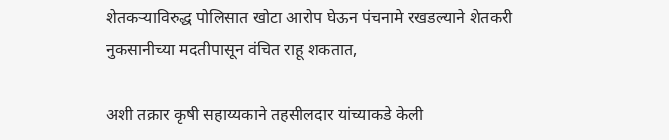शेतकऱ्याविरुद्ध पोलिसात खोटा आरोप घेऊन पंचनामे रखडल्याने शेतकरी नुकसानीच्या मदतीपासून वंचित राहू शकतात,

अशी तक्रार कृषी सहाय्यकाने तहसीलदार यांच्याकडे केली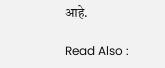आहे.

Read Also :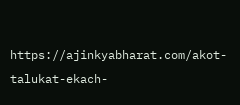https://ajinkyabharat.com/akot-talukat-ekach-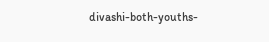divashi-both-youths-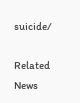suicide/

Related News